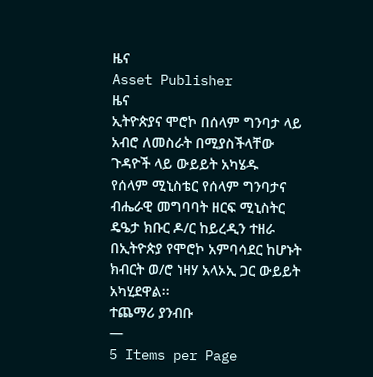ዜና
Asset Publisher
ዜና
ኢትዮጵያና ሞሮኮ በሰላም ግንባታ ላይ አብሮ ለመስራት በሚያስችላቸው ጉዳዮች ላይ ውይይት አካሄዱ
የሰላም ሚኒስቴር የሰላም ግንባታና ብሔራዊ መግባባት ዘርፍ ሚኒስትር ዴዔታ ክቡር ዶ/ር ከይረዲን ተዘራ በኢትዮጵያ የሞሮኮ አምባሳደር ከሆኑት ክብርት ወ/ሮ ነዛሃ አላኦኢ ጋር ውይይት አካሂደዋል፡፡
ተጨማሪ ያንብቡ
—
5 Items per Page